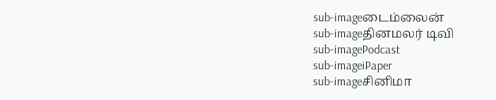sub-imageடைம்லைன்
sub-imageதினமலர் டிவி
sub-imagePodcast
sub-imageiPaper
sub-imageசினிமா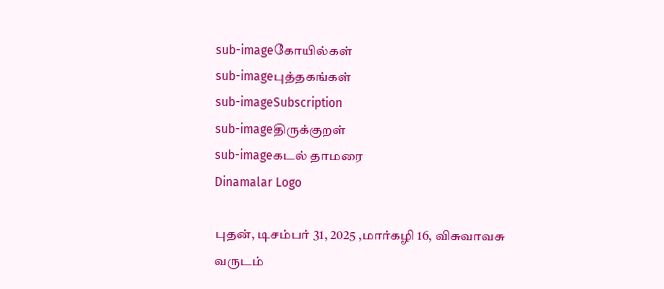sub-imageகோயில்கள்
sub-imageபுத்தகங்கள்
sub-imageSubscription
sub-imageதிருக்குறள்
sub-imageகடல் தாமரை
Dinamalar Logo

புதன், டிசம்பர் 31, 2025 ,மார்கழி 16, விசுவாவசு வருடம்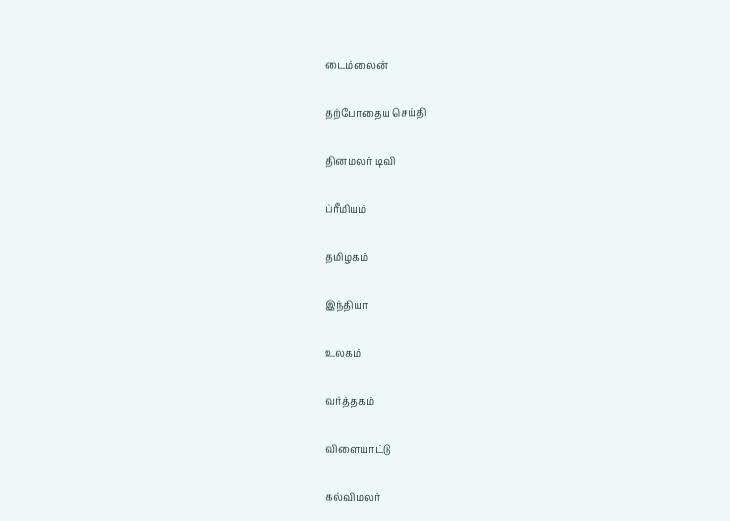டைம்லைன்


தற்போதைய செய்தி


தினமலர் டிவி


ப்ரீமியம்


தமிழகம்


இந்தியா


உலகம்


வர்த்தகம்


விளையாட்டு


கல்விமலர்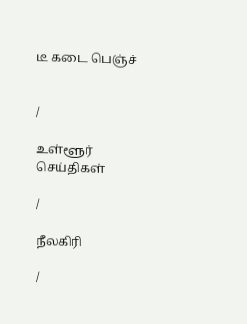டீ கடை பெஞ்ச்


/

உள்ளூர் செய்திகள்

/

நீலகிரி

/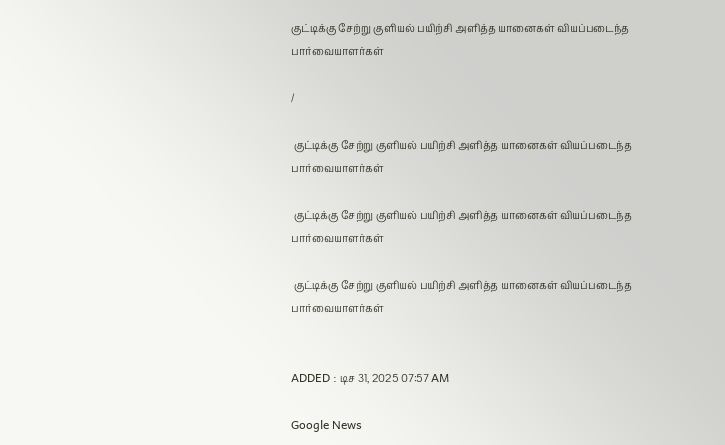குட்டிக்கு சேற்று குளியல் பயிற்சி அளித்த யானைகள் வியப்படைந்த பார்வையாளர்கள்

/

 குட்டிக்கு சேற்று குளியல் பயிற்சி அளித்த யானைகள் வியப்படைந்த பார்வையாளர்கள்

 குட்டிக்கு சேற்று குளியல் பயிற்சி அளித்த யானைகள் வியப்படைந்த பார்வையாளர்கள்

 குட்டிக்கு சேற்று குளியல் பயிற்சி அளித்த யானைகள் வியப்படைந்த பார்வையாளர்கள்


ADDED : டிச 31, 2025 07:57 AM

Google News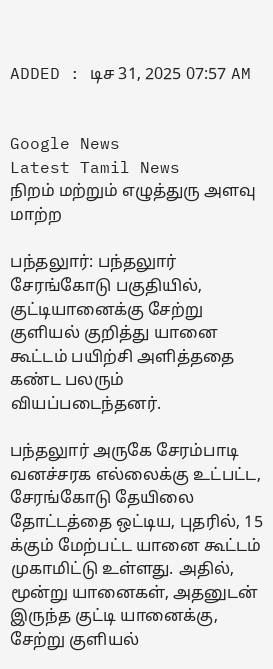ADDED : டிச 31, 2025 07:57 AM


Google News
Latest Tamil News
நிறம் மற்றும் எழுத்துரு அளவு மாற்ற

பந்தலுார்: பந்தலுார் சேரங்கோடு பகுதியில், குட்டியானைக்கு சேற்று குளியல் குறித்து யானை கூட்டம் பயிற்சி அளித்ததை கண்ட பலரும் வியப்படைந்தனர்.

பந்தலுார் அருகே சேரம்பாடி வனச்சரக எல்லைக்கு உட்பட்ட, சேரங்கோடு தேயிலை தோட்டத்தை ஒட்டிய, புதரில், 15 க்கும் மேற்பட்ட யானை கூட்டம் முகாமிட்டு உள்ளது. அதில், மூன்று யானைகள், அதனுடன் இருந்த குட்டி யானைக்கு, சேற்று குளியல்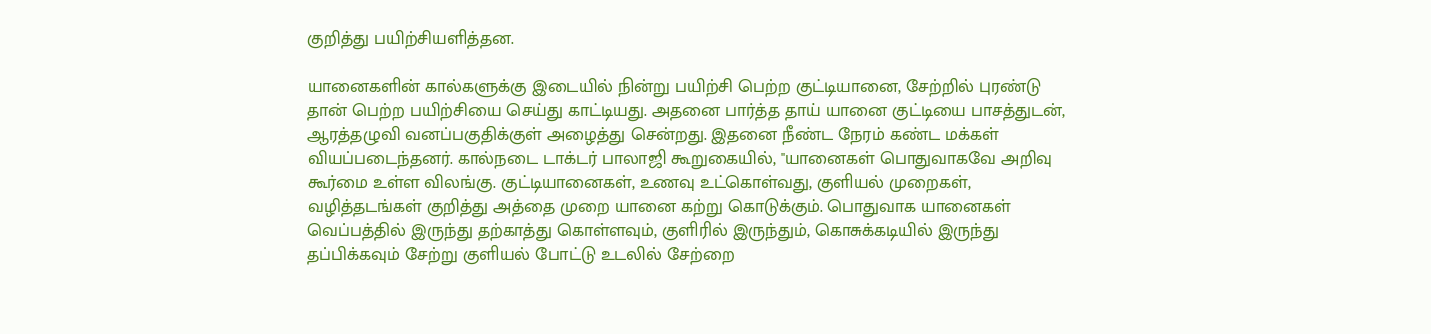குறித்து பயிற்சியளித்தன.

யானைகளின் கால்களுக்கு இடையில் நின்று பயிற்சி பெற்ற குட்டியானை, சேற்றில் புரண்டு தான் பெற்ற பயிற்சியை செய்து காட்டியது. அதனை பார்த்த தாய் யானை குட்டியை பாசத்துடன், ஆரத்தழுவி வனப்பகுதிக்குள் அழைத்து சென்றது. இதனை நீண்ட நேரம் கண்ட மக்கள் வியப்படைந்தனர். கால்நடை டாக்டர் பாலாஜி கூறுகையில், ''யானைகள் பொதுவாகவே அறிவு கூர்மை உள்ள விலங்கு. குட்டியானைகள், உணவு உட்கொள்வது, குளியல் முறைகள், வழித்தடங்கள் குறித்து அத்தை முறை யானை கற்று கொடுக்கும். பொதுவாக யானைகள் வெப்பத்தில் இருந்து தற்காத்து கொள்ளவும், குளிரில் இருந்தும், கொசுக்கடியில் இருந்து தப்பிக்கவும் சேற்று குளியல் போட்டு உடலில் சேற்றை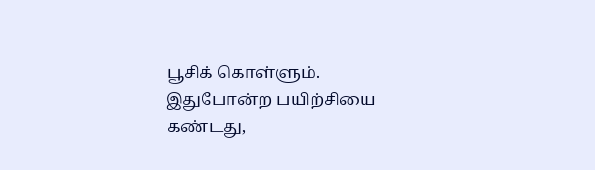பூசிக் கொள்ளும். இதுபோன்ற பயிற்சியை கண்டது,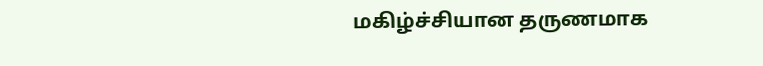மகிழ்ச்சியான தருணமாக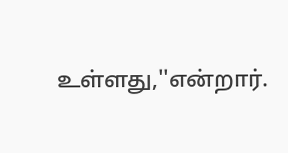உள்ளது,''என்றார்.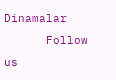Dinamalar
      Follow us